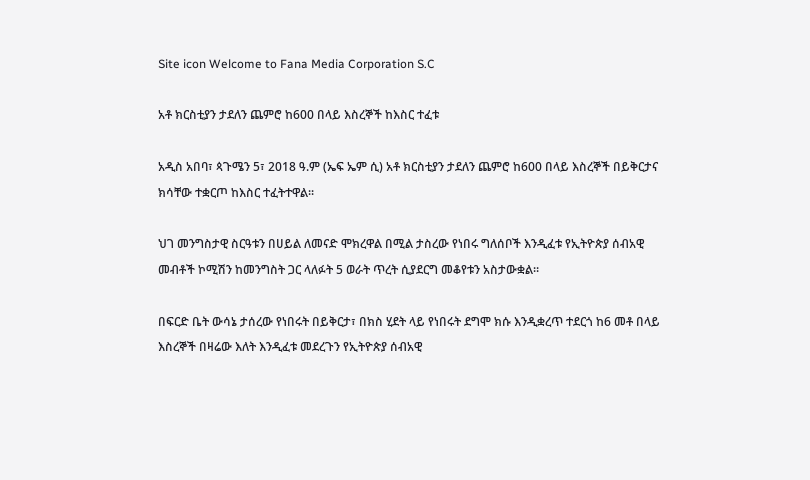Site icon Welcome to Fana Media Corporation S.C

አቶ ክርስቲያን ታደለን ጨምሮ ከ600 በላይ እስረኞች ከእስር ተፈቱ

አዲስ አበባ፣ ጳጉሜን 5፣ 2018 ዓ.ም (ኤፍ ኤም ሲ) አቶ ክርስቲያን ታደለን ጨምሮ ከ600 በላይ እስረኞች በይቅርታና ክሳቸው ተቋርጦ ከእስር ተፈትተዋል፡፡

ህገ መንግስታዊ ስርዓቱን በሀይል ለመናድ ሞክረዋል በሚል ታስረው የነበሩ ግለሰቦች እንዲፈቱ የኢትዮጵያ ሰብአዊ መብቶች ኮሚሽን ከመንግስት ጋር ላለፉት 5 ወራት ጥረት ሲያደርግ መቆየቱን አስታውቋል።

በፍርድ ቤት ውሳኔ ታሰረው የነበሩት በይቅርታ፣ በክስ ሂደት ላይ የነበሩት ደግሞ ክሱ እንዲቋረጥ ተደርጎ ከ6 መቶ በላይ እስረኞች በዛሬው እለት እንዲፈቱ መደረጉን የኢትዮጵያ ሰብአዊ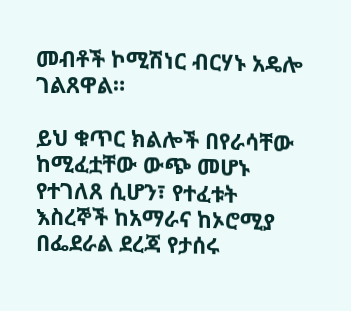መብቶች ኮሚሽነር ብርሃኑ አዴሎ ገልጸዋል።

ይህ ቁጥር ክልሎች በየራሳቸው ከሚፈቷቸው ውጭ መሆኑ የተገለጸ ሲሆን፣ የተፈቱት እስረኞች ከአማራና ከኦሮሚያ በፌደራል ደረጃ የታሰሩ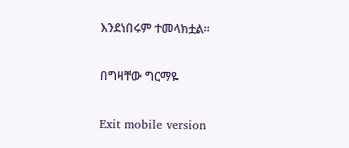እንደነበሩም ተመላክቷል፡፡

በግዛቸው ግርማዬ

Exit mobile version